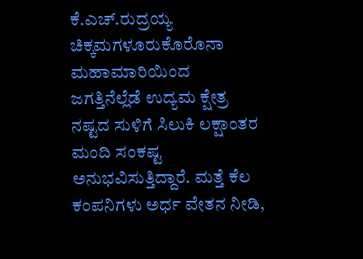ಕೆ.ಎಚ್.ರುದ್ರಯ್ಯ ಚಿಕ್ಕಮಗಳೂರುಕೊರೊನಾ ಮಹಾಮಾರಿಯಿಂದ ಜಗತ್ತಿನೆಲ್ಲೆಡೆ ಉದ್ಯಮ ಕ್ಷೇತ್ರ ನಷ್ಟದ ಸುಳಿಗೆ ಸಿಲುಕಿ ಲಕ್ಷಾಂತರ ಮಂದಿ ಸಂಕಷ್ಟ ಅನುಭವಿಸುತ್ತಿದ್ದಾರೆ. ಮತ್ತೆ ಕೆಲ ಕಂಪನಿಗಳು ಅರ್ಧ ವೇತನ ನೀಡಿ,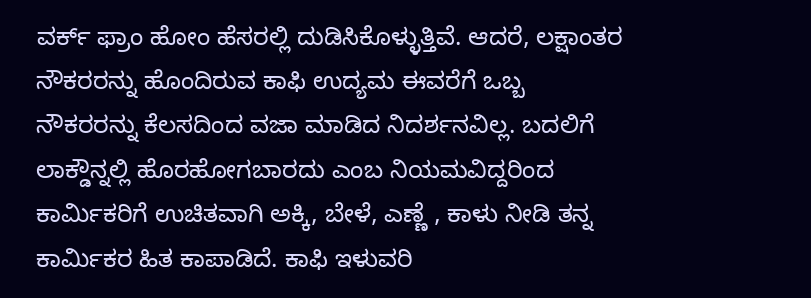ವರ್ಕ್ ಫ್ರಾಂ ಹೋಂ ಹೆಸರಲ್ಲಿ ದುಡಿಸಿಕೊಳ್ಳುತ್ತಿವೆ. ಆದರೆ, ಲಕ್ಷಾಂತರ ನೌಕರರನ್ನು ಹೊಂದಿರುವ ಕಾಫಿ ಉದ್ಯಮ ಈವರೆಗೆ ಒಬ್ಬ ನೌಕರರನ್ನು ಕೆಲಸದಿಂದ ವಜಾ ಮಾಡಿದ ನಿದರ್ಶನವಿಲ್ಲ. ಬದಲಿಗೆ ಲಾಕ್ಡೌನ್ನಲ್ಲಿ ಹೊರಹೋಗಬಾರದು ಎಂಬ ನಿಯಮವಿದ್ದರಿಂದ ಕಾರ್ಮಿಕರಿಗೆ ಉಚಿತವಾಗಿ ಅಕ್ಕಿ, ಬೇಳೆ, ಎಣ್ಣೆ , ಕಾಳು ನೀಡಿ ತನ್ನ ಕಾರ್ಮಿಕರ ಹಿತ ಕಾಪಾಡಿದೆ. ಕಾಫಿ ಇಳುವರಿ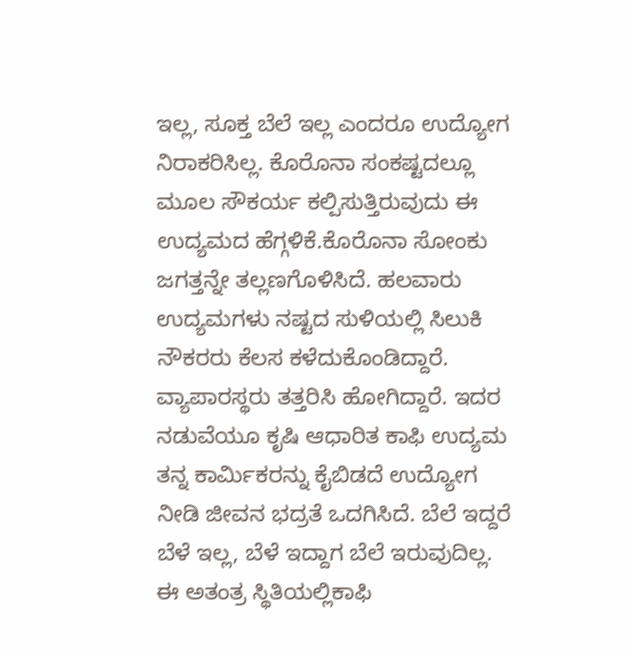ಇಲ್ಲ, ಸೂಕ್ತ ಬೆಲೆ ಇಲ್ಲ ಎಂದರೂ ಉದ್ಯೋಗ ನಿರಾಕರಿಸಿಲ್ಲ. ಕೊರೊನಾ ಸಂಕಷ್ಟದಲ್ಲೂ ಮೂಲ ಸೌಕರ್ಯ ಕಲ್ಪಿಸುತ್ತಿರುವುದು ಈ ಉದ್ಯಮದ ಹೆಗ್ಗಳಿಕೆ.ಕೊರೊನಾ ಸೋಂಕು ಜಗತ್ತನ್ನೇ ತಲ್ಲಣಗೊಳಿಸಿದೆ. ಹಲವಾರು ಉದ್ಯಮಗಳು ನಷ್ಟದ ಸುಳಿಯಲ್ಲಿ ಸಿಲುಕಿ ನೌಕರರು ಕೆಲಸ ಕಳೆದುಕೊಂಡಿದ್ದಾರೆ. ವ್ಯಾಪಾರಸ್ಥರು ತತ್ತರಿಸಿ ಹೋಗಿದ್ದಾರೆ. ಇದರ ನಡುವೆಯೂ ಕೃಷಿ ಆಧಾರಿತ ಕಾಫಿ ಉದ್ಯಮ ತನ್ನ ಕಾರ್ಮಿಕರನ್ನು ಕೈಬಿಡದೆ ಉದ್ಯೋಗ ನೀಡಿ ಜೀವನ ಭದ್ರತೆ ಒದಗಿಸಿದೆ. ಬೆಲೆ ಇದ್ದರೆ ಬೆಳೆ ಇಲ್ಲ, ಬೆಳೆ ಇದ್ದಾಗ ಬೆಲೆ ಇರುವುದಿಲ್ಲ. ಈ ಅತಂತ್ರ ಸ್ಥಿತಿಯಲ್ಲಿಕಾಫಿ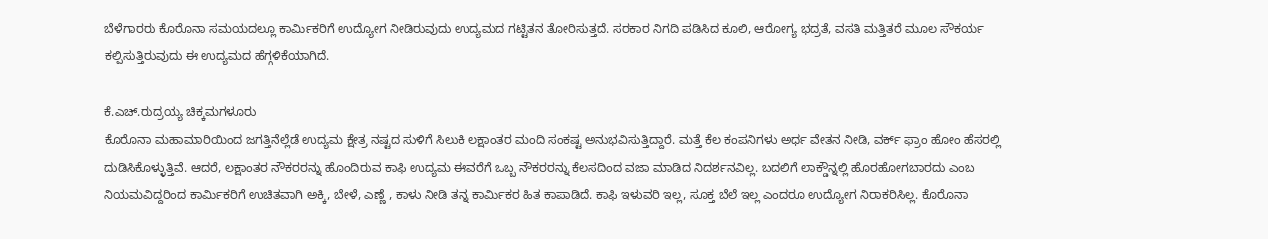ಬೆಳೆಗಾರರು ಕೊರೊನಾ ಸಮಯದಲ್ಲೂ ಕಾರ್ಮಿಕರಿಗೆ ಉದ್ಯೋಗ ನೀಡಿರುವುದು ಉದ್ಯಮದ ಗಟ್ಟಿತನ ತೋರಿಸುತ್ತದೆ. ಸರಕಾರ ನಿಗದಿ ಪಡಿಸಿದ ಕೂಲಿ, ಆರೋಗ್ಯ ಭದ್ರತೆ, ವಸತಿ ಮತ್ತಿತರೆ ಮೂಲ ಸೌಕರ್ಯ ಕಲ್ಪಿಸುತ್ತಿರುವುದು ಈ ಉದ್ಯಮದ ಹೆಗ್ಗಳಿಕೆಯಾಗಿದೆ.

ಕೆ.ಎಚ್.ರುದ್ರಯ್ಯ ಚಿಕ್ಕಮಗಳೂರು
ಕೊರೊನಾ ಮಹಾಮಾರಿಯಿಂದ ಜಗತ್ತಿನೆಲ್ಲೆಡೆ ಉದ್ಯಮ ಕ್ಷೇತ್ರ ನಷ್ಟದ ಸುಳಿಗೆ ಸಿಲುಕಿ ಲಕ್ಷಾಂತರ ಮಂದಿ ಸಂಕಷ್ಟ ಅನುಭವಿಸುತ್ತಿದ್ದಾರೆ. ಮತ್ತೆ ಕೆಲ ಕಂಪನಿಗಳು ಅರ್ಧ ವೇತನ ನೀಡಿ, ವರ್ಕ್ ಫ್ರಾಂ ಹೋಂ ಹೆಸರಲ್ಲಿ ದುಡಿಸಿಕೊಳ್ಳುತ್ತಿವೆ. ಆದರೆ, ಲಕ್ಷಾಂತರ ನೌಕರರನ್ನು ಹೊಂದಿರುವ ಕಾಫಿ ಉದ್ಯಮ ಈವರೆಗೆ ಒಬ್ಬ ನೌಕರರನ್ನು ಕೆಲಸದಿಂದ ವಜಾ ಮಾಡಿದ ನಿದರ್ಶನವಿಲ್ಲ. ಬದಲಿಗೆ ಲಾಕ್ಡೌನ್ನಲ್ಲಿ ಹೊರಹೋಗಬಾರದು ಎಂಬ ನಿಯಮವಿದ್ದರಿಂದ ಕಾರ್ಮಿಕರಿಗೆ ಉಚಿತವಾಗಿ ಅಕ್ಕಿ, ಬೇಳೆ, ಎಣ್ಣೆ , ಕಾಳು ನೀಡಿ ತನ್ನ ಕಾರ್ಮಿಕರ ಹಿತ ಕಾಪಾಡಿದೆ. ಕಾಫಿ ಇಳುವರಿ ಇಲ್ಲ, ಸೂಕ್ತ ಬೆಲೆ ಇಲ್ಲ ಎಂದರೂ ಉದ್ಯೋಗ ನಿರಾಕರಿಸಿಲ್ಲ. ಕೊರೊನಾ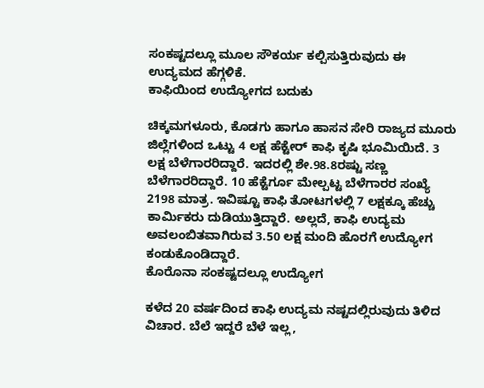ಸಂಕಷ್ಟದಲ್ಲೂ ಮೂಲ ಸೌಕರ್ಯ ಕಲ್ಪಿಸುತ್ತಿರುವುದು ಈ ಉದ್ಯಮದ ಹೆಗ್ಗಳಿಕೆ.
ಕಾಫಿಯಿಂದ ಉದ್ಯೋಗದ ಬದುಕು

ಚಿಕ್ಕಮಗಳೂರು, ಕೊಡಗು ಹಾಗೂ ಹಾಸನ ಸೇರಿ ರಾಜ್ಯದ ಮೂರು ಜಿಲ್ಲೆಗಳಿಂದ ಒಟ್ಟು 4 ಲಕ್ಷ ಹೆಕ್ಟೇರ್ ಕಾಫಿ ಕೃಷಿ ಭೂಮಿಯಿದೆ. 3 ಲಕ್ಷ ಬೆಳೆಗಾರರಿದ್ದಾರೆ. ಇದರಲ್ಲಿ ಶೇ.98.8ರಷ್ಟು ಸಣ್ಣ ಬೆಳೆಗಾರರಿದ್ದಾರೆ. 10 ಹೆಕ್ಟೆರ್ಗೂ ಮೇಲ್ಪಟ್ಟ ಬೆಳೆಗಾರರ ಸಂಖ್ಯೆ 2198 ಮಾತ್ರ. ಇವಿಷ್ಟೂ ಕಾಫಿ ತೋಟಗಳಲ್ಲಿ 7 ಲಕ್ಷಕ್ಕೂ ಹೆಚ್ಚು ಕಾರ್ಮಿಕರು ದುಡಿಯುತ್ತಿದ್ದಾರೆ. ಅಲ್ಲದೆ, ಕಾಫಿ ಉದ್ಯಮ ಅವಲಂಬಿತವಾಗಿರುವ 3.50 ಲಕ್ಷ ಮಂದಿ ಹೊರಗೆ ಉದ್ಯೋಗ ಕಂಡುಕೊಂಡಿದ್ದಾರೆ.
ಕೊರೊನಾ ಸಂಕಷ್ಟದಲ್ಲೂ ಉದ್ಯೋಗ

ಕಳೆದ 20 ವರ್ಷದಿಂದ ಕಾಫಿ ಉದ್ಯಮ ನಷ್ಟದಲ್ಲಿರುವುದು ತಿಳಿದ ವಿಚಾರ. ಬೆಲೆ ಇದ್ದರೆ ಬೆಳೆ ಇಲ್ಲ,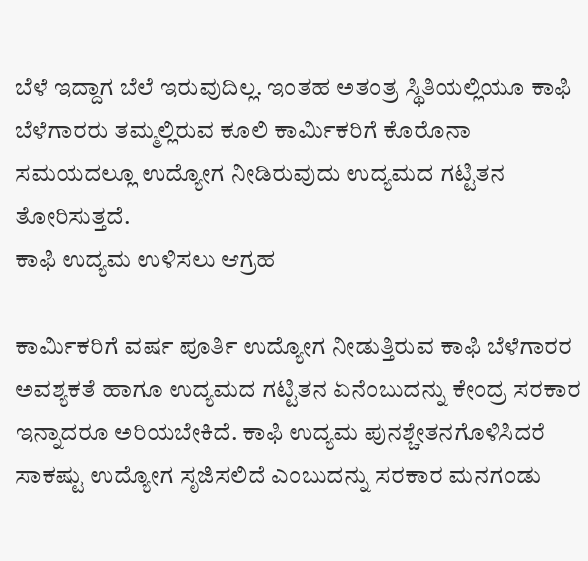ಬೆಳೆ ಇದ್ದಾಗ ಬೆಲೆ ಇರುವುದಿಲ್ಲ. ಇಂತಹ ಅತಂತ್ರ ಸ್ಥಿತಿಯಲ್ಲಿಯೂ ಕಾಫಿ ಬೆಳೆಗಾರರು ತಮ್ಮಲ್ಲಿರುವ ಕೂಲಿ ಕಾರ್ಮಿಕರಿಗೆ ಕೊರೊನಾ ಸಮಯದಲ್ಲೂ ಉದ್ಯೋಗ ನೀಡಿರುವುದು ಉದ್ಯಮದ ಗಟ್ಟಿತನ ತೋರಿಸುತ್ತದೆ.
ಕಾಫಿ ಉದ್ಯಮ ಉಳಿಸಲು ಆಗ್ರಹ

ಕಾರ್ಮಿಕರಿಗೆ ವರ್ಷ ಪೂರ್ತಿ ಉದ್ಯೋಗ ನೀಡುತ್ತಿರುವ ಕಾಫಿ ಬೆಳೆಗಾರರ ಅವಶ್ಯಕತೆ ಹಾಗೂ ಉದ್ಯಮದ ಗಟ್ಟಿತನ ಏನೆಂಬುದನ್ನು ಕೇಂದ್ರ ಸರಕಾರ ಇನ್ನಾದರೂ ಅರಿಯಬೇಕಿದೆ. ಕಾಫಿ ಉದ್ಯಮ ಪುನಶ್ಚೇತನಗೊಳಿಸಿದರೆ ಸಾಕಷ್ಟು ಉದ್ಯೋಗ ಸೃಜಿಸಲಿದೆ ಎಂಬುದನ್ನು ಸರಕಾರ ಮನಗಂಡು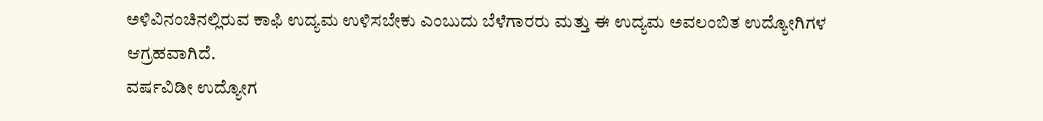ಅಳಿವಿನಂಚಿನಲ್ಲಿರುವ ಕಾಫಿ ಉದ್ಯಮ ಉಳಿಸಬೇಕು ಎಂಬುದು ಬೆಳೆಗಾರರು ಮತ್ತು ಈ ಉದ್ಯಮ ಅವಲಂಬಿತ ಉದ್ಯೋಗಿಗಳ ಆಗ್ರಹವಾಗಿದೆ.
ವರ್ಷವಿಡೀ ಉದ್ಯೋಗ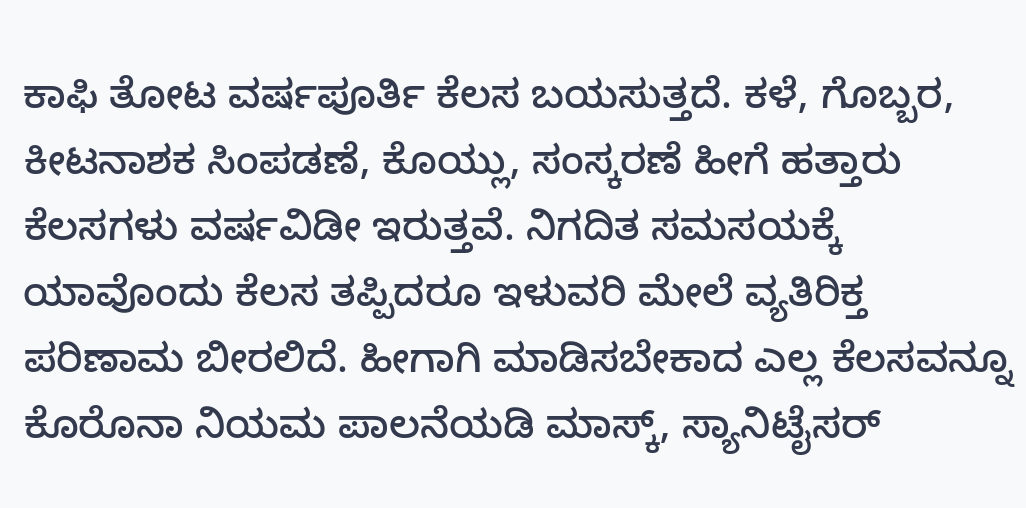ಕಾಫಿ ತೋಟ ವರ್ಷಪೂರ್ತಿ ಕೆಲಸ ಬಯಸುತ್ತದೆ. ಕಳೆ, ಗೊಬ್ಬರ, ಕೀಟನಾಶಕ ಸಿಂಪಡಣೆ, ಕೊಯ್ಲು, ಸಂಸ್ಕರಣೆ ಹೀಗೆ ಹತ್ತಾರು ಕೆಲಸಗಳು ವರ್ಷವಿಡೀ ಇರುತ್ತವೆ. ನಿಗದಿತ ಸಮಸಯಕ್ಕೆ ಯಾವೊಂದು ಕೆಲಸ ತಪ್ಪಿದರೂ ಇಳುವರಿ ಮೇಲೆ ವ್ಯತಿರಿಕ್ತ ಪರಿಣಾಮ ಬೀರಲಿದೆ. ಹೀಗಾಗಿ ಮಾಡಿಸಬೇಕಾದ ಎಲ್ಲ ಕೆಲಸವನ್ನೂ ಕೊರೊನಾ ನಿಯಮ ಪಾಲನೆಯಡಿ ಮಾಸ್ಕ್, ಸ್ಯಾನಿಟೈಸರ್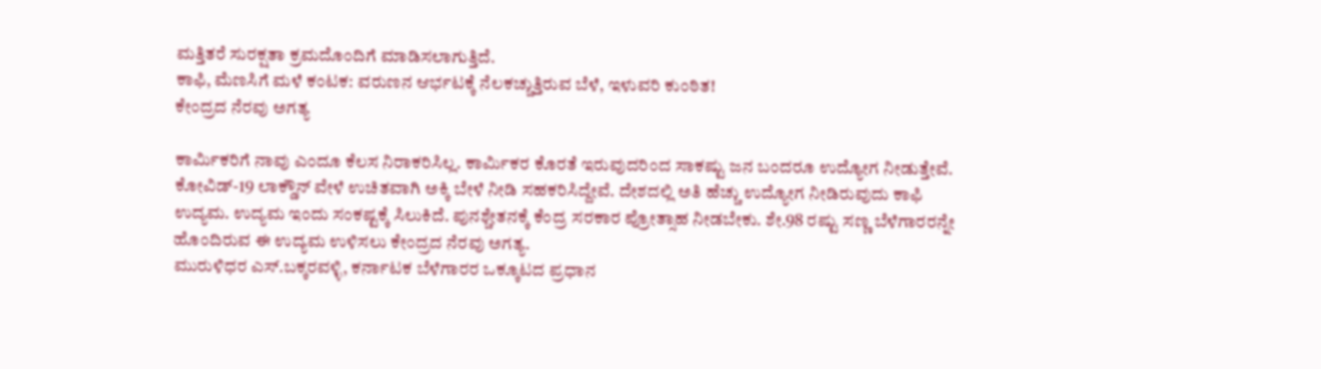ಮತ್ತಿತರೆ ಸುರಕ್ಷತಾ ಕ್ರಮದೊಂದಿಗೆ ಮಾಡಿಸಲಾಗುತ್ತಿದೆ.
ಕಾಫಿ, ಮೆಣಸಿಗೆ ಮಳೆ ಕಂಟಕ: ವರುಣನ ಆರ್ಭಟಕ್ಕೆ ನೆಲಕಚ್ಚುತ್ತಿರುವ ಬೆಳೆ, ಇಳುವರಿ ಕುಂಠಿತ!
ಕೇಂದ್ರದ ನೆರವು ಅಗತ್ಯ

ಕಾರ್ಮಿಕರಿಗೆ ನಾವು ಎಂದೂ ಕೆಲಸ ನಿರಾಕರಿಸಿಲ್ಲ. ಕಾರ್ಮಿಕರ ಕೊರತೆ ಇರುವುದರಿಂದ ಸಾಕಷ್ಟು ಜನ ಬಂದರೂ ಉದ್ಯೋಗ ನೀಡುತ್ತೇವೆ. ಕೋವಿಡ್-19 ಲಾಕ್ಡೌನ್ ವೇಳೆ ಉಚಿತವಾಗಿ ಅಕ್ಕಿ ಬೇಳೆ ನೀಡಿ ಸಹಕರಿಸಿದ್ದೇವೆ. ದೇಶದಲ್ಲಿ ಅತಿ ಹೆಚ್ಚು ಉದ್ಯೋಗ ನೀಡಿರುವುದು ಕಾಫಿ ಉದ್ಯಮ. ಉದ್ಯಮ ಇಂದು ಸಂಕಷ್ಟಕ್ಕೆ ಸಿಲುಕಿದೆ. ಪುನಶ್ಚೇತನಕ್ಕೆ ಕೆಂದ್ರ ಸರಕಾರ ಪ್ರೋತ್ಸಾಹ ನೀಡಬೇಕು. ಶೇ.98 ರಷ್ಟು ಸಣ್ಣ ಬೆಳೆಗಾರರನ್ನೇ ಹೊಂದಿರುವ ಈ ಉದ್ಯಮ ಉಳಿಸಲು ಕೇಂದ್ರದ ನೆರವು ಅಗತ್ಯ.
ಮುರುಳಿಧರ ಎಸ್.ಬಕ್ಕರವಳ್ಳಿ, ಕರ್ನಾಟಕ ಬೆಳೆಗಾರರ ಒಕ್ಕೂಟದ ಪ್ರಧಾನ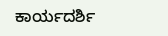ಕಾರ್ಯದರ್ಶಿ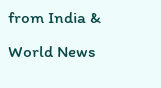from India & World News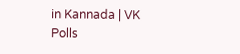in Kannada | VK Polls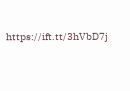https://ift.tt/3hVbD7j